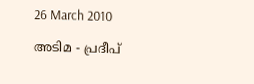26 March 2010

അടിമ - പ്രദീപ്‌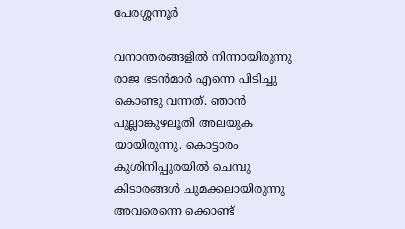പേരശ്ശന്നൂര്‍

വനാന്തരങ്ങളില്‍ നിന്നായിരുന്നു രാജ ഭടന്‍മാര്‍ എന്നെ പിടിച്ചു കൊണ്ടു വന്നത്‌. ഞാന്‍ പുല്ലാങ്കുഴലൂതി അലയുക യായിരുന്നു. കൊട്ടാരം കുശിനിപ്പുരയില്‍ ചെമ്പു കിടാരങ്ങള്‍ ചുമക്കലായിരുന്നു അവരെന്നെ ക്കൊണ്ട്‌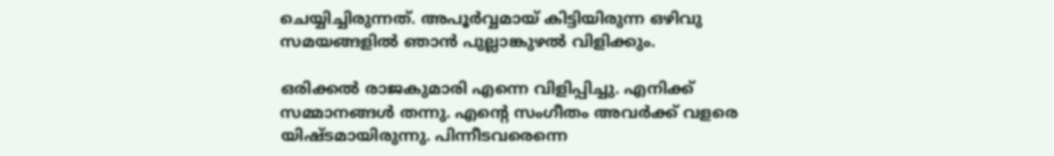ചെയ്യിച്ചിരുന്നത്‌. അപൂര്‍വ്വമായ്‌ കിട്ടിയിരുന്ന ഒഴിവു സമയങ്ങളില്‍ ഞാന്‍ പുല്ലാങ്കുഴല്‍ വിളിക്കും.

ഒരിക്കല്‍ രാജകുമാരി എന്നെ വിളിപ്പിച്ചു. എനിക്ക്‌ സമ്മാനങ്ങള്‍ തന്നു. എന്റെ സംഗീതം അവര്‍ക്ക്‌ വളരെ യിഷ്ടമായിരുന്നു. പിന്നീടവരെന്നെ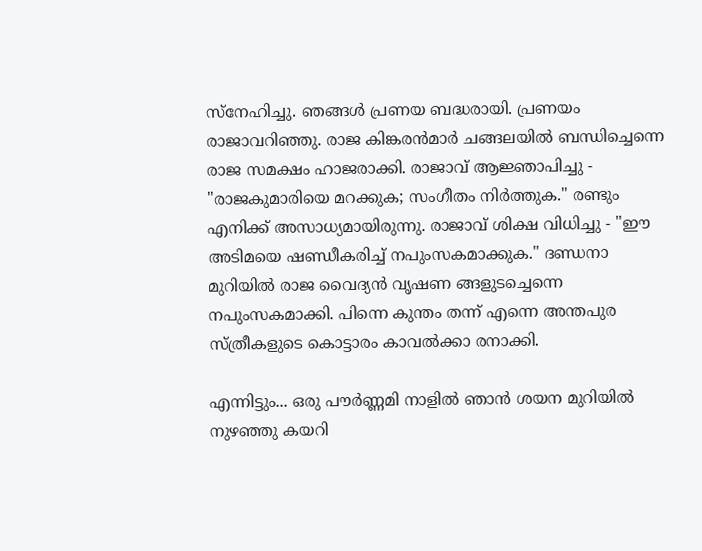സ്‌നേഹിച്ചു. ഞങ്ങള്‍ പ്രണയ ബദ്ധരായി. പ്രണയം രാജാവറിഞ്ഞു. രാജ കിങ്കരന്‍മാര്‍ ചങ്ങലയില്‍ ബന്ധിച്ചെന്നെ രാജ സമക്ഷം ഹാജരാക്കി. രാജാവ്‌ ആജ്ഞാപിച്ചു - "രാജകുമാരിയെ മറക്കുക; സംഗീതം നിര്‍ത്തുക." രണ്ടും എനിക്ക് അസാധ്യമായിരുന്നു. രാജാവ്‌ ശിക്ഷ വിധിച്ചു - "ഈ അടിമയെ ഷണ്ഡീകരിച്ച്‌ നപുംസകമാക്കുക." ദണ്ഡനാ മുറിയില്‍ രാജ വൈദ്യന്‍ വൃഷണ ങ്ങളുടച്ചെന്നെ നപുംസകമാക്കി. പിന്നെ കുന്തം തന്ന്‌ എന്നെ അന്തപുര സ്ത്രീകളുടെ കൊട്ടാരം കാവല്‍ക്കാ രനാക്കി.

എന്നിട്ടും... ഒരു പൗര്‍ണ്ണമി നാളില്‍ ഞാന്‍ ശയന മുറിയില്‍ നുഴഞ്ഞു കയറി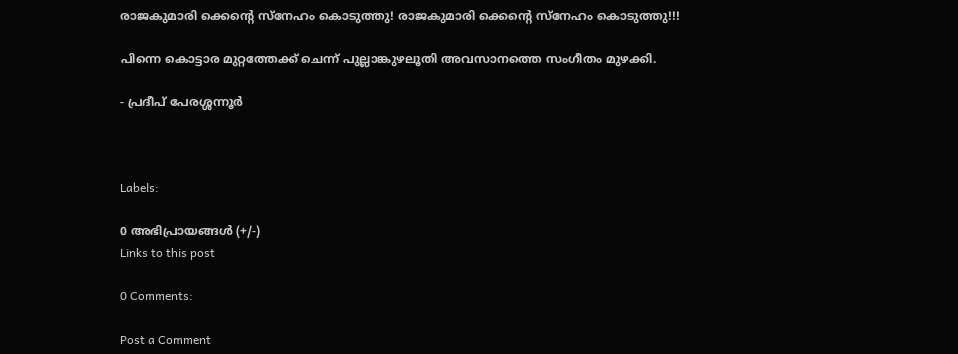രാജകുമാരി ക്കെന്റെ സ്‌നേഹം കൊടുത്തു! രാജകുമാരി ക്കെന്റെ സ്‌നേഹം കൊടുത്തു!!!

പിന്നെ കൊട്ടാര മുറ്റത്തേക്ക്‌ ചെന്ന്‌ പുല്ലാങ്കുഴലൂതി അവസാനത്തെ സംഗീതം മുഴക്കി.

- പ്രദീപ്‌ പേരശ്ശന്നൂര്‍



Labels:

0 അഭിപ്രായങ്ങള്‍ (+/-)
Links to this post

0 Comments:

Post a Comment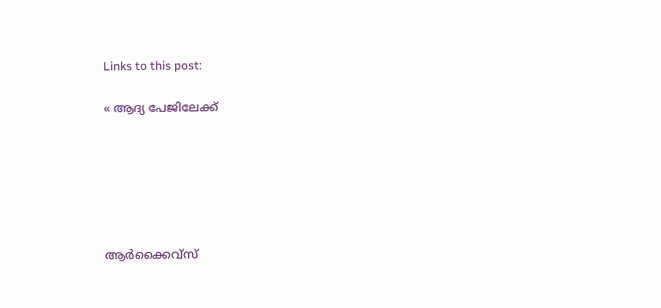Links to this post:

« ആദ്യ പേജിലേക്ക്






ആര്‍ക്കൈവ്സ്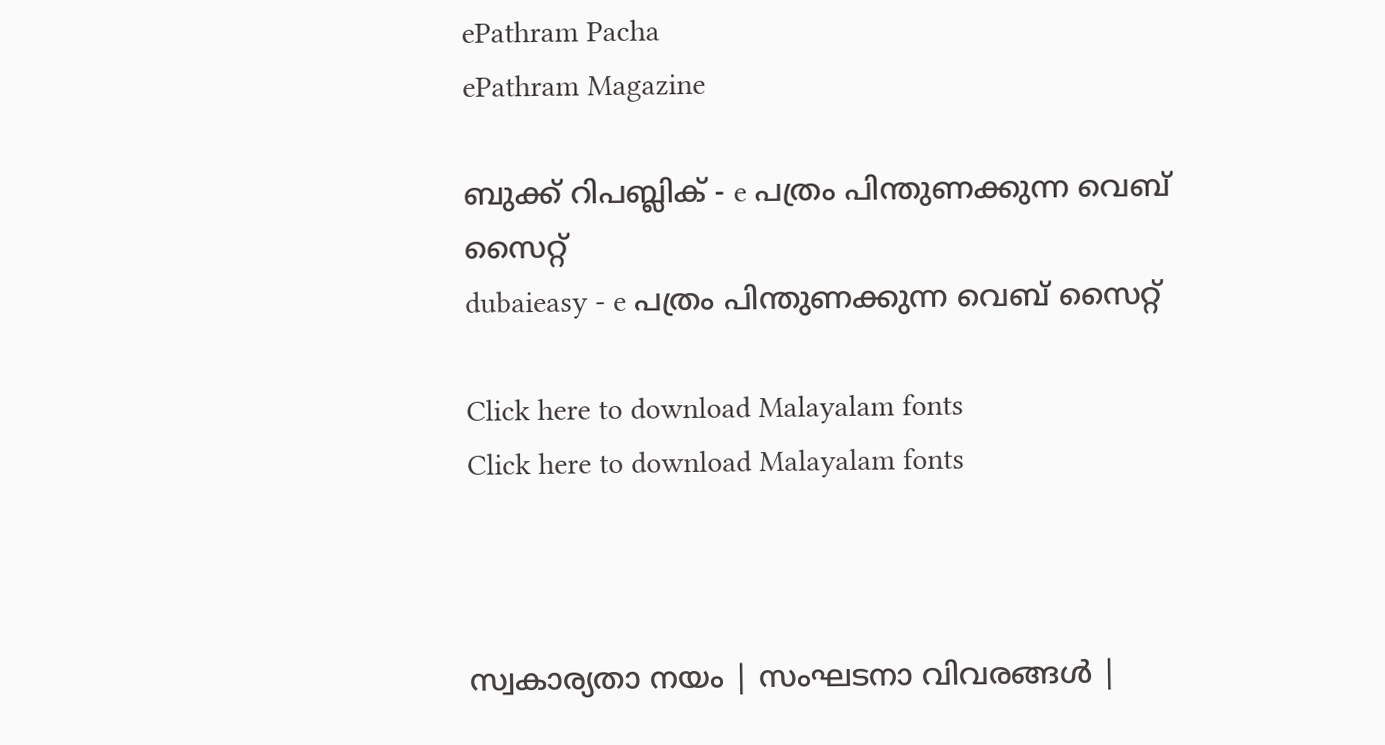ePathram Pacha
ePathram Magazine

ബുക്ക് റിപബ്ലിക് - e പത്രം പിന്തുണക്കുന്ന വെബ് സൈറ്റ്
dubaieasy - e പത്രം പിന്തുണക്കുന്ന വെബ് സൈറ്റ്

Click here to download Malayalam fonts
Click here to download Malayalam fonts



സ്വകാര്യതാ നയം | സംഘടനാ വിവരങ്ങള്‍ |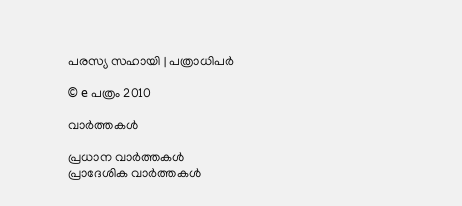പരസ്യ സഹായി | പത്രാധിപര്‍

© e പത്രം 2010

വാര്‍ത്തകള്‍

പ്രധാന വാര്‍ത്തകള്‍
പ്രാദേശിക വാര്‍ത്തകള്‍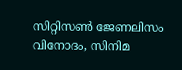സിറ്റിസണ്‍ ജേണലിസം
വിനോദം, സിനിമ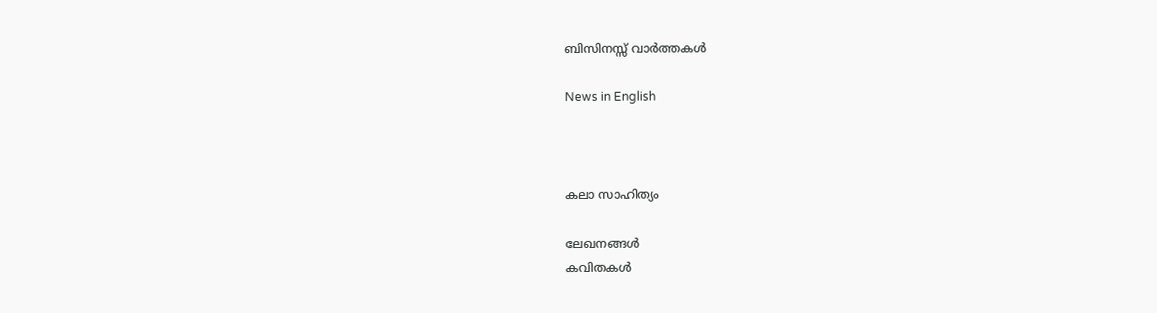ബിസിനസ്സ് വാര്‍ത്തകള്‍

News in English



കലാ സാഹിത്യം

ലേഖനങ്ങള്‍
കവിതകള്‍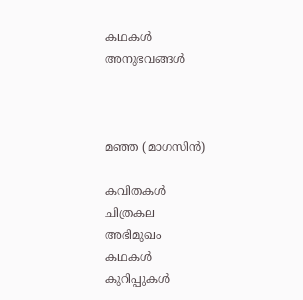കഥകള്‍
അനുഭവങ്ങള്‍



മഞ്ഞ (മാഗസിന്‍)

കവിതകള്‍
ചിത്രകല
അഭിമുഖം
കഥകള്‍
കുറിപ്പുകള്‍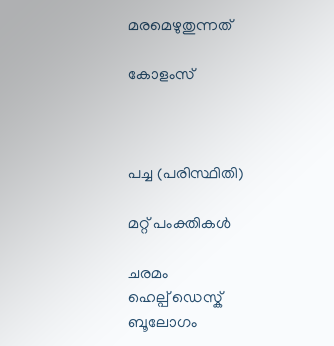മരമെഴുതുന്നത്

കോളംസ്



പച്ച (പരിസ്ഥിതി)

മറ്റ് പംക്തികള്‍

ചരമം
ഹെല്പ് ഡെസ്ക്
ബൂലോഗം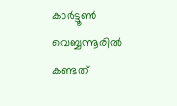കാര്‍ട്ടൂണ്‍
വെബ്ബന്നൂരില്‍ കണ്ടത്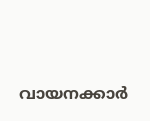വായനക്കാര്‍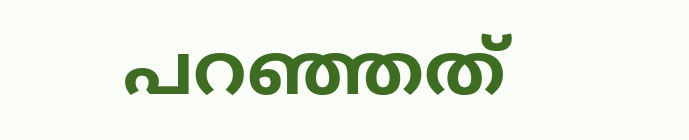പറഞ്ഞത്